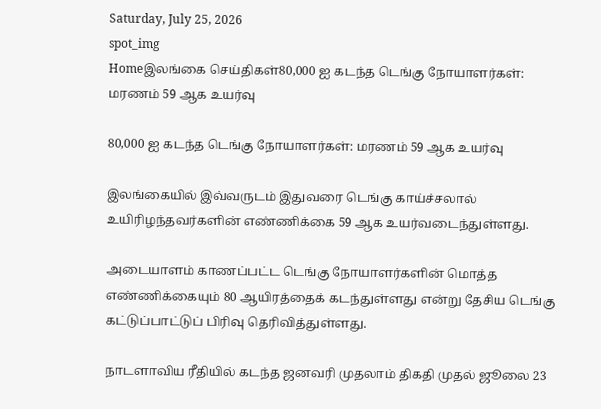Saturday, July 25, 2026
spot_img
Homeஇலங்கை செய்திகள்80,000 ஐ கடந்த டெங்கு நோயாளர்கள்: மரணம் 59 ஆக உயர்வு

80,000 ஐ கடந்த டெங்கு நோயாளர்கள்: மரணம் 59 ஆக உயர்வு

இலங்கையில் இவ்வருடம் இதுவரை டெங்கு காய்ச்சலால் உயிரிழந்தவர்களின் எண்ணிக்கை 59 ஆக உயர்வடைந்துள்ளது.

அடையாளம் காணப்பட்ட டெங்கு நோயாளர்களின் மொத்த எண்ணிக்கையும் 80 ஆயிரத்தைக் கடந்துள்ளது என்று தேசிய டெங்கு கட்டுப்பாட்டுப் பிரிவு தெரிவித்துள்ளது.

நாடளாவிய ரீதியில் கடந்த ஜனவரி முதலாம் திகதி முதல் ஜூலை 23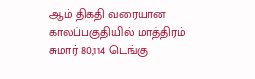ஆம் திகதி வரையான காலப்பகுதியில் மாத்திரம் சுமார் 80,114 டெங்கு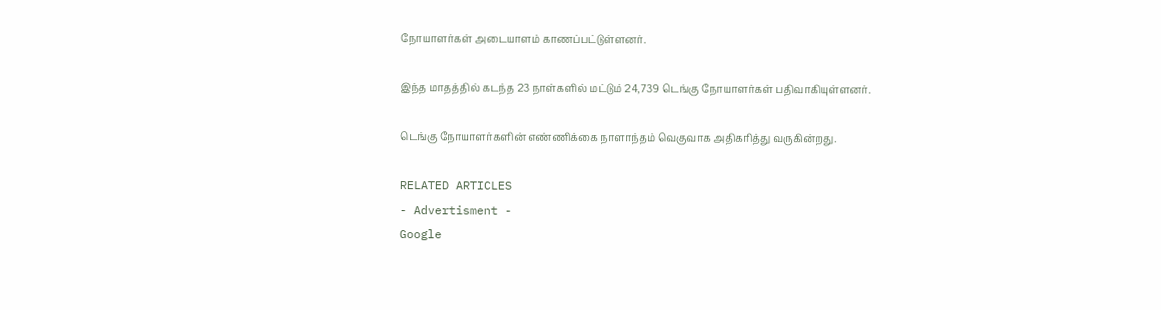நோயாளர்கள் அடையாளம் காணப்பட்டுள்ளனர்.

இந்த மாதத்தில் கடந்த 23 நாள்களில் மட்டும் 24,739 டெங்கு நோயாளர்கள் பதிவாகியுள்ளனர்.

டெங்கு நோயாளர்களின் எண்ணிக்கை நாளாந்தம் வெகுவாக அதிகரித்து வருகின்றது.

RELATED ARTICLES
- Advertisment -
Google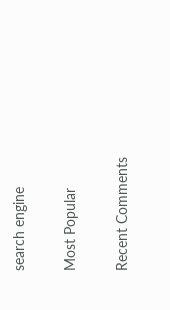search engine

Most Popular

Recent Comments